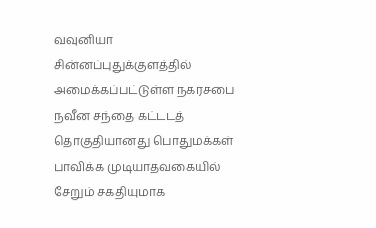வவுனியா சின்னப்புதுக்குளத்தில் அமைக்கப்பட்டுள்ள நகரசபை நவீன சந்தை கட்டடத் தொகுதியானது பொதுமக்கள் பாவிக்க முடியாதவகையில் சேறும் சகதியுமாக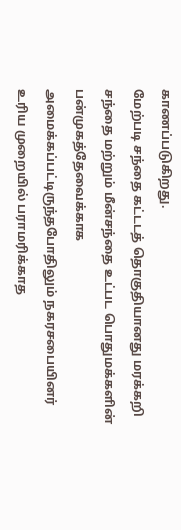காணப்படுகிறது.
மேற்படி சந்தை கட்டடத் தொகுதியானது மரக்கறி சந்தை மற்றும் மீன்சந்தை உட்பட பொதுமக்களின் பன்முகத்தேவைக்காக அமைக்கப்பட்டிருந்தபோதிலும் நகரசபையினர் உரிய முறையில் பராமரிக்காத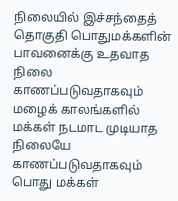நிலையில் இச்சந்தைத் தொகுதி பொதுமக்களின் பாவனைக்கு உதவாத நிலை காணப்படுவதாகவும் மழைக் காலங்களில் மக்கள் நடமாட முடியாத நிலையே காணப்படுவதாகவும் பொது மக்கள்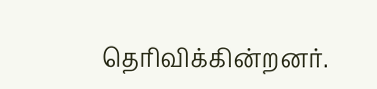தெரிவிக்கின்றனர்.